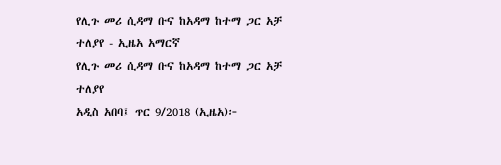የሊጉ መሪ ሲዳማ ቡና ከአዳማ ከተማ ጋር አቻ ተለያየ - ኢዜአ አማርኛ
የሊጉ መሪ ሲዳማ ቡና ከአዳማ ከተማ ጋር አቻ ተለያየ
አዲስ አበባ፤ ጥር 9/2018 (ኢዜአ)፦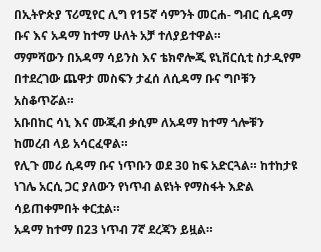በኢትዮጵያ ፕሪሚየር ሊግ የ15ኛ ሳምንት መርሐ- ግብር ሲዳማ ቡና እና አዳማ ከተማ ሁለት አቻ ተለያይተዋል።
ማምሻውን በአዳማ ሳይንስ እና ቴክኖሎጂ ዩኒቨርሲቲ ስታዲየም በተደረገው ጨዋታ መስፍን ታፈሰ ለሲዳማ ቡና ግቦቹን አስቆጥሯል።
አቡበከር ሳኒ እና ሙጂብ ቃሲም ለአዳማ ከተማ ጎሎቹን ከመረብ ላይ አሳርፈዋል።
የሊጉ መሪ ሲዳማ ቡና ነጥቡን ወደ 30 ከፍ አድርጓል። ከተከታዩ ነገሌ አርሲ ጋር ያለውን የነጥብ ልዩነት የማስፋት እድል ሳይጠቀምበት ቀርቷል።
አዳማ ከተማ በ23 ነጥብ 7ኛ ደረጃን ይዟል።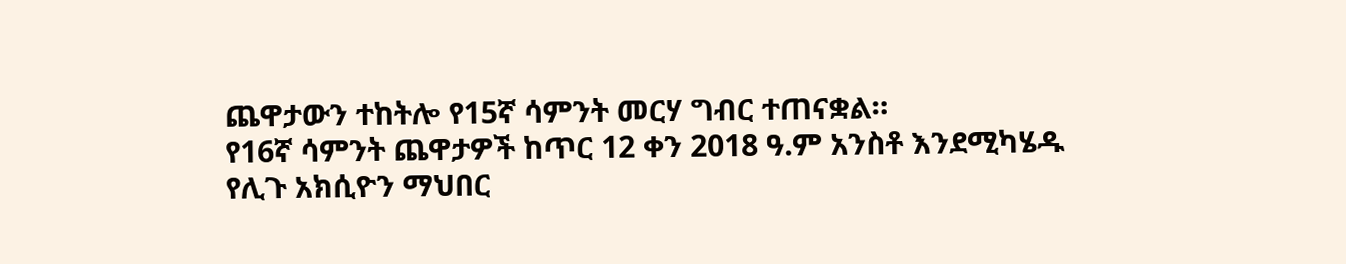ጨዋታውን ተከትሎ የ15ኛ ሳምንት መርሃ ግብር ተጠናቋል።
የ16ኛ ሳምንት ጨዋታዎች ከጥር 12 ቀን 2018 ዓ.ም አንስቶ እንደሚካሄዱ የሊጉ አክሲዮን ማህበር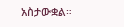አስታውቋል።